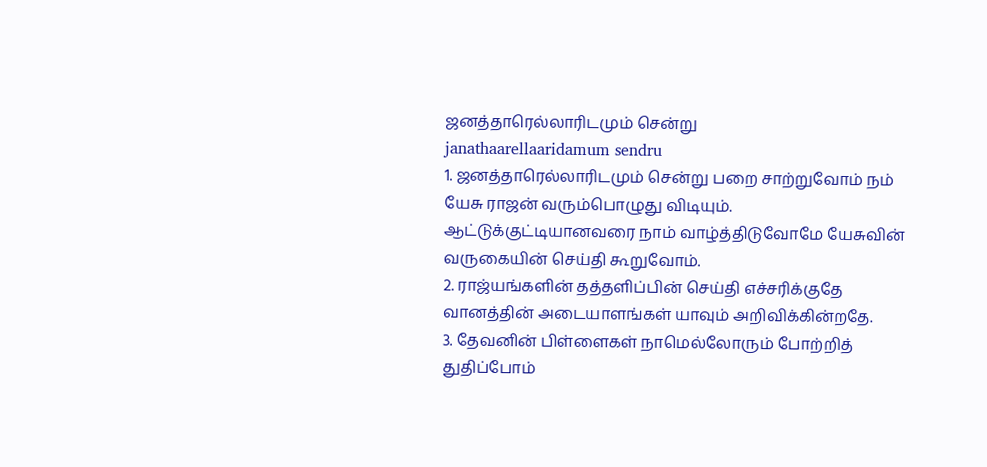ஜனத்தாரெல்லாரிடமும் சென்று
janathaarellaaridamum sendru
1. ஜனத்தாரெல்லாரிடமும் சென்று பறை சாற்றுவோம் நம் யேசு ராஜன் வரும்பொழுது விடியும்.
ஆட்டுக்குட்டியானவரை நாம் வாழ்த்திடுவோமே யேசுவின் வருகையின் செய்தி கூறுவோம்.
2. ராஜ்யங்களின் தத்தளிப்பின் செய்தி எச்சரிக்குதே வானத்தின் அடையாளங்கள் யாவும் அறிவிக்கின்றதே.
3. தேவனின் பிள்ளைகள் நாமெல்லோரும் போற்றித் துதிப்போம்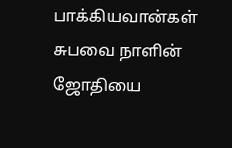பாக்கியவான்கள் சுபவை நாளின் ஜோதியை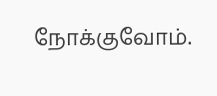நோக்குவோம்.